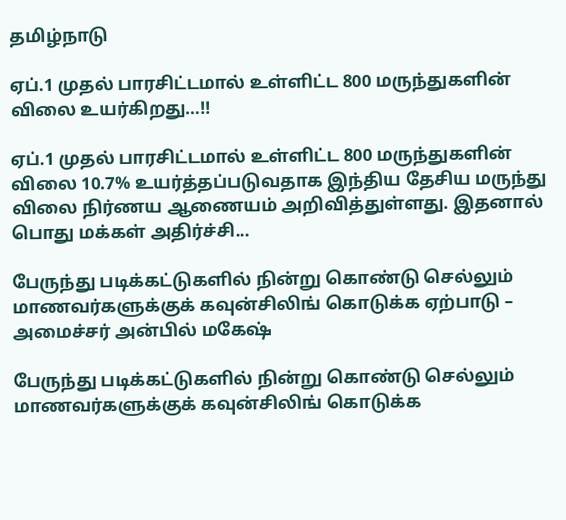தமிழ்நாடு

ஏப்.1 முதல் பாரசிட்டமால் உள்ளிட்ட 800 மருந்துகளின் விலை உயர்கிறது…!!

ஏப்.1 முதல் பாரசிட்டமால் உள்ளிட்ட 800 மருந்துகளின் விலை 10.7% உயர்த்தப்படுவதாக இந்திய தேசிய மருந்து விலை நிர்ணய ஆணையம் அறிவித்துள்ளது. இதனால் பொது மக்கள் அதிர்ச்சி...

பேருந்து படிக்கட்டுகளில் நின்று கொண்டு செல்லும் மாணவர்களுக்குக் கவுன்சிலிங் கொடுக்க ஏற்பாடு – அமைச்சர் அன்பில் மகேஷ்

பேருந்து படிக்கட்டுகளில் நின்று கொண்டு செல்லும் மாணவர்களுக்குக் கவுன்சிலிங் கொடுக்க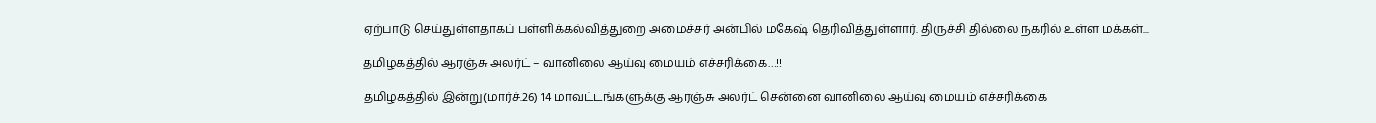ஏற்பாடு செய்துள்ளதாகப் பள்ளிக்கல்வித்துறை அமைச்சர் அன்பில் மகேஷ் தெரிவித்துள்ளார். திருச்சி தில்லை நகரில் உள்ள மக்கள்...

தமிழகத்தில் ஆரஞ்சு அலர்ட் – வானிலை ஆய்வு மையம் எச்சரிக்கை…!!

தமிழகத்தில் இன்று(மார்ச்.26) 14 மாவட்டங்களுக்கு ஆரஞ்சு அலர்ட் சென்னை வானிலை ஆய்வு மையம் எச்சரிக்கை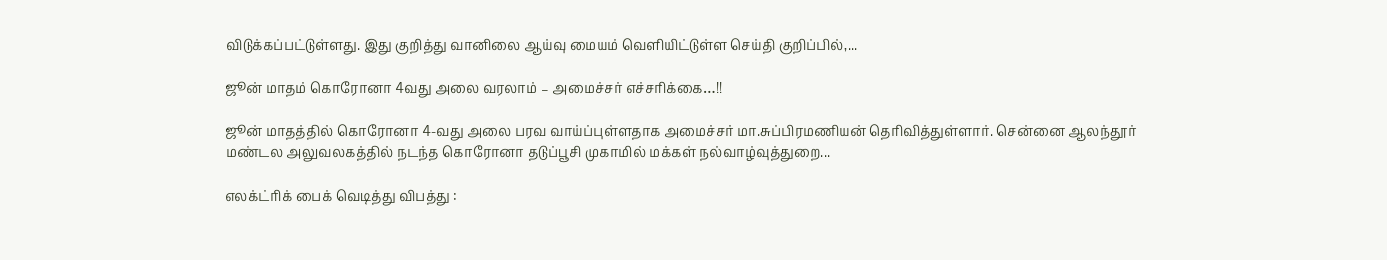விடுக்கப்பட்டுள்ளது. இது குறித்து வானிலை ஆய்வு மையம் வெளியிட்டுள்ள செய்தி குறிப்பில்,...

ஜூன் மாதம் கொரோனா 4வது அலை வரலாம் – அமைச்சர் எச்சரிக்கை…!!

ஜூன் மாதத்தில் கொரோனா 4-வது அலை பரவ வாய்ப்புள்ளதாக அமைச்சர் மா.சுப்பிரமணியன் தெரிவித்துள்ளார். சென்னை ஆலந்தூர் மண்டல அலுவலகத்தில் நடந்த கொரோனா தடுப்பூசி முகாமில் மக்கள் நல்வாழ்வுத்துறை...

எலக்ட்ரிக் பைக் வெடித்து விபத்து :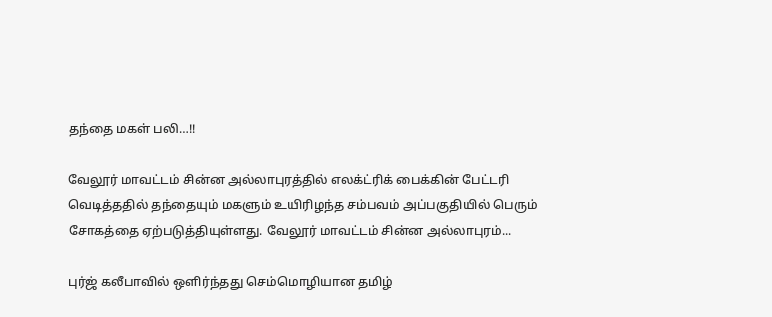தந்தை மகள் பலி…!!

வேலூர் மாவட்டம் சின்ன அல்லாபுரத்தில் எலக்ட்ரிக் பைக்கின் பேட்டரி வெடித்ததில் தந்தையும் மகளும் உயிரிழந்த சம்பவம் அப்பகுதியில் பெரும் சோகத்தை ஏற்படுத்தியுள்ளது. வேலூர் மாவட்டம் சின்ன அல்லாபுரம்...

புர்ஜ் கலீபாவில் ஒளிர்ந்தது செம்மொழியான தமிழ்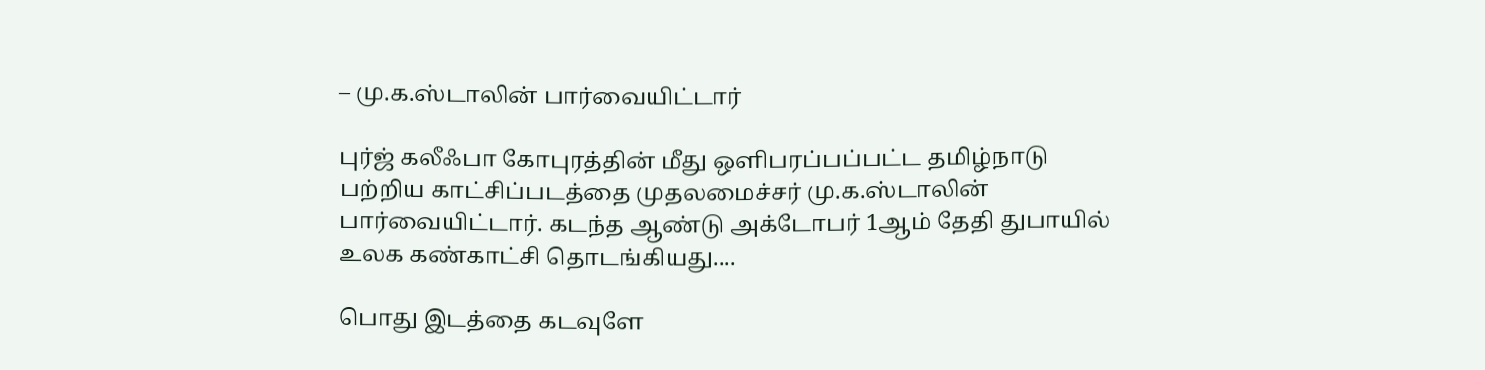– மு.க.ஸ்டாலின் பார்வையிட்டார்

புர்ஜ் கலீஃபா கோபுரத்தின் மீது ஒளிபரப்பப்பட்ட தமிழ்நாடு பற்றிய காட்சிப்படத்தை முதலமைச்சர் மு.க.ஸ்டாலின் பார்வையிட்டார். கடந்த ஆண்டு அக்டோபர் 1ஆம் தேதி துபாயில் உலக கண்காட்சி தொடங்கியது....

பொது இடத்தை கடவுளே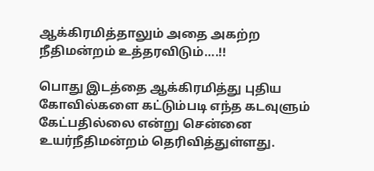ஆக்கிரமித்தாலும் அதை அகற்ற நீதிமன்றம் உத்தரவிடும்….!!

பொது இடத்தை ஆக்கிரமித்து புதிய கோவில்களை கட்டும்படி எந்த கடவுளும் கேட்பதில்லை என்று சென்னை உயர்நீதிமன்றம் தெரிவித்துள்ளது.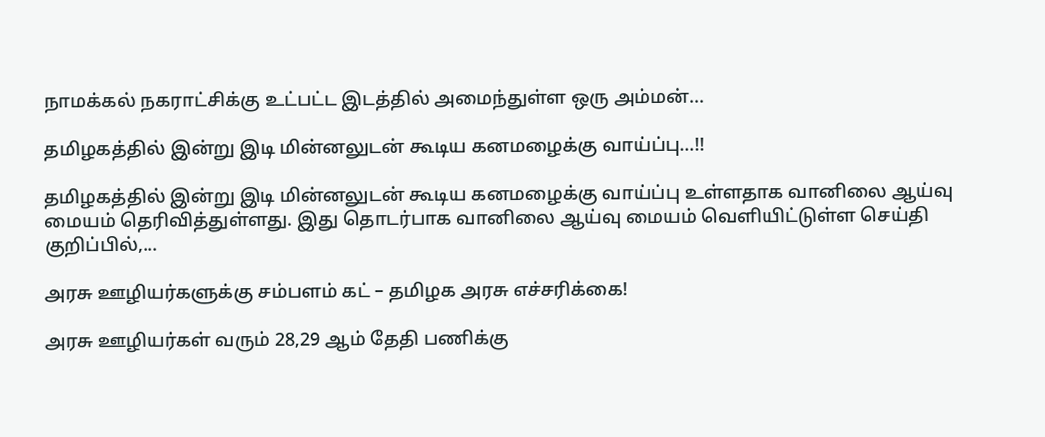நாமக்கல் நகராட்சிக்கு உட்பட்ட இடத்தில் அமைந்துள்ள ஒரு அம்மன்...

தமிழகத்தில் இன்று இடி மின்னலுடன் கூடிய கனமழைக்கு வாய்ப்பு…!!

தமிழகத்தில் இன்று இடி மின்னலுடன் கூடிய கனமழைக்கு வாய்ப்பு உள்ளதாக வானிலை ஆய்வு மையம் தெரிவித்துள்ளது. இது தொடர்பாக வானிலை ஆய்வு மையம் வெளியிட்டுள்ள செய்தி குறிப்பில்,...

அரசு ஊழியர்களுக்கு சம்பளம் கட் – தமிழக அரசு எச்சரிக்கை!

அரசு ஊழியர்கள் வரும் 28,29 ஆம் தேதி பணிக்கு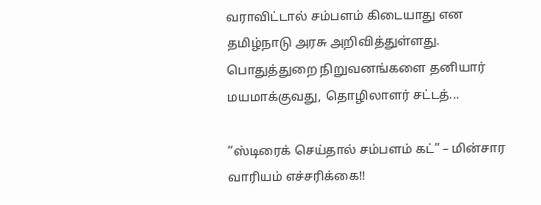வராவிட்டால் சம்பளம் கிடையாது என தமிழ்நாடு அரசு அறிவித்துள்ளது. பொதுத்துறை நிறுவனங்களை தனியார் மயமாக்குவது, தொழிலாளர் சட்டத்...

“ஸ்டிரைக் செய்தால் சம்பளம் கட்” – மின்சார வாரியம் எச்சரிக்கை!!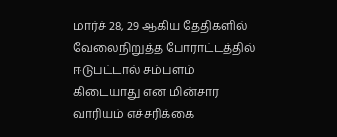மார்ச் 28, 29 ஆகிய தேதிகளில் வேலைநிறுத்த போராட்டத்தில் ஈடுபட்டால் சம்பளம் கிடையாது என மின்சார வாரியம் எச்சரிக்கை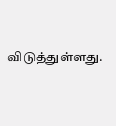விடுத்துள்ளது.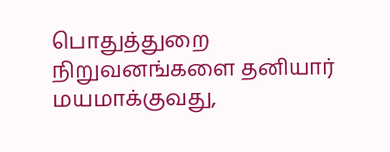பொதுத்துறை நிறுவனங்களை தனியார் மயமாக்குவது,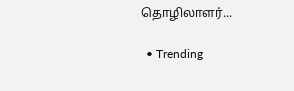தொழிலாளர்...

  • Trending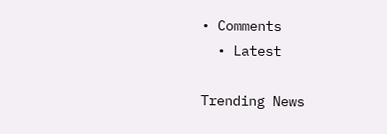• Comments
  • Latest

Trending News